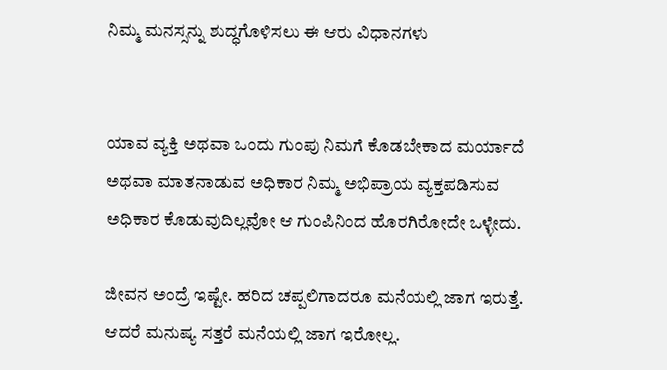ನಿಮ್ಮ ಮನಸ್ಸನ್ನು ಶುದ್ಧಗೊಳಿಸಲು ಈ ಆರು ವಿಧಾನಗಳು


ಯಾವ ವ್ಯಕ್ತಿ ಅಥವಾ ಒಂದು ಗುಂಪು ನಿಮಗೆ ಕೊಡಬೇಕಾದ ಮರ್ಯಾದೆ ಅಥವಾ ಮಾತನಾಡುವ ಅಧಿಕಾರ ನಿಮ್ಮ ಅಭಿಪ್ರಾಯ ವ್ಯಕ್ತಪಡಿಸುವ ಅಧಿಕಾರ ಕೊಡುವುದಿಲ್ಲವೋ ಆ ಗುಂಪಿನಿಂದ ಹೊರಗಿರೋದೇ ಒಳ್ಳೇದು.

ಜೀವನ ಅಂದ್ರೆ ಇಷ್ಟೇ. ಹರಿದ ಚಪ್ಪಲಿಗಾದರೂ ಮನೆಯಲ್ಲಿ ಜಾಗ ಇರುತ್ತೆ. ಆದರೆ ಮನುಷ್ಯ ಸತ್ತರೆ ಮನೆಯಲ್ಲಿ ಜಾಗ ಇರೋಲ್ಲ.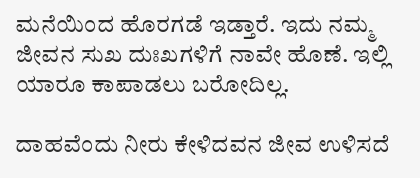ಮನೆಯಿಂದ ಹೊರಗಡೆ ಇಡ್ತಾರೆ. ಇದು ನಮ್ಮ ಜೀವನ ಸುಖ ದುಃಖಗಳಿಗೆ ನಾವೇ ಹೊಣೆ. ಇಲ್ಲಿ ಯಾರೂ ಕಾಪಾಡಲು ಬರೋದಿಲ್ಲ.

ದಾಹವೆಂದು ನೀರು ಕೇಳಿದವನ ಜೀವ ಉಳಿಸದೆ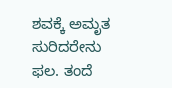ಶವಕ್ಕೆ ಅಮೃತ ಸುರಿದರೇನು ಫಲ. ತಂದೆ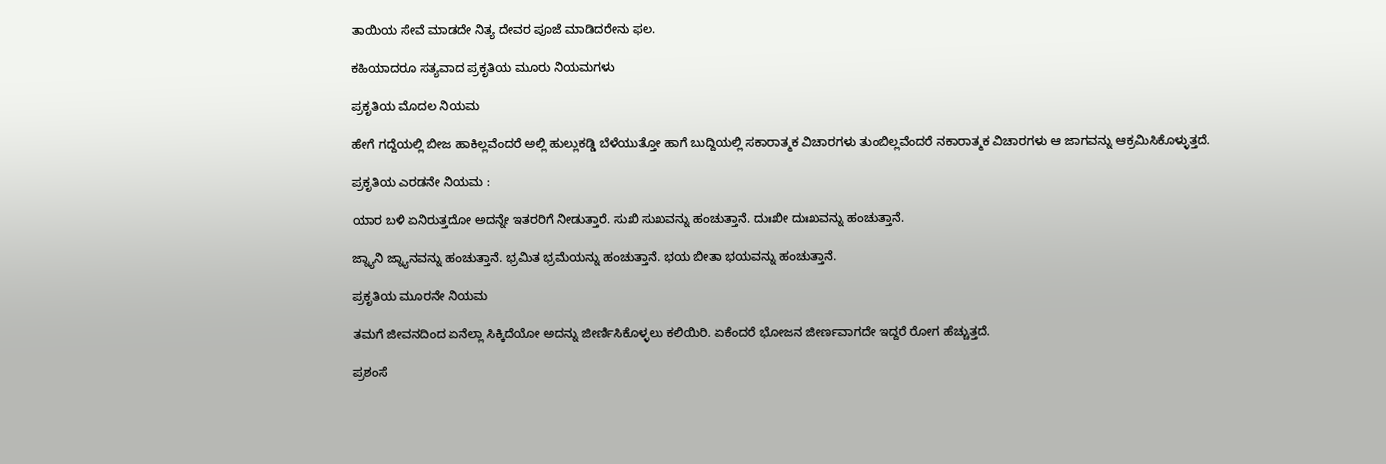ತಾಯಿಯ ಸೇವೆ ಮಾಡದೇ ನಿತ್ಯ ದೇವರ ಪೂಜೆ ಮಾಡಿದರೇನು ಫಲ.

ಕಹಿಯಾದರೂ ಸತ್ಯವಾದ ಪ್ರಕೃತಿಯ ಮೂರು ನಿಯಮಗಳು

ಪ್ರಕೃತಿಯ ಮೊದಲ ನಿಯಮ

ಹೇಗೆ ಗದ್ದೆಯಲ್ಲಿ ಬೀಜ ಹಾಕಿಲ್ಲವೆಂದರೆ ಅಲ್ಲಿ ಹುಲ್ಲುಕಡ್ಡಿ ಬೆಳೆಯುತ್ತೋ ಹಾಗೆ ಬುದ್ದಿಯಲ್ಲಿ ಸಕಾರಾತ್ಮಕ ವಿಚಾರಗಳು ತುಂಬಿಲ್ಲವೆಂದರೆ ನಕಾರಾತ್ಮಕ ವಿಚಾರಗಳು ಆ ಜಾಗವನ್ನು ಆಕ್ರಮಿಸಿಕೊಳ್ಳುತ್ತದೆ.

ಪ್ರಕೃತಿಯ ಎರಡನೇ ನಿಯಮ :

ಯಾರ ಬಳಿ ಏನಿರುತ್ತದೋ ಅದನ್ನೇ ಇತರರಿಗೆ ನೀಡುತ್ತಾರೆ. ಸುಖಿ ಸುಖವನ್ನು ಹಂಚುತ್ತಾನೆ. ದುಃಖೀ ದುಃಖವನ್ನು ಹಂಚುತ್ತಾನೆ.

ಜ್ನ್ಯಾನಿ ಜ್ನ್ಯಾನವನ್ನು ಹಂಚುತ್ತಾನೆ. ಭ್ರಮಿತ ಭ್ರಮೆಯನ್ನು ಹಂಚುತ್ತಾನೆ. ಭಯ ಬೀತಾ ಭಯವನ್ನು ಹಂಚುತ್ತಾನೆ.

ಪ್ರಕೃತಿಯ ಮೂರನೇ ನಿಯಮ

ತಮಗೆ ಜೀವನದಿಂದ ಏನೆಲ್ಲಾ ಸಿಕ್ಕಿದೆಯೋ ಅದನ್ನು ಜೀರ್ಣಿಸಿಕೊಳ್ಳಲು ಕಲಿಯಿರಿ. ಏಕೆಂದರೆ ಭೋಜನ ಜೀರ್ಣವಾಗದೇ ಇದ್ದರೆ ರೋಗ ಹೆಚ್ಚುತ್ತದೆ.

ಪ್ರಶಂಸೆ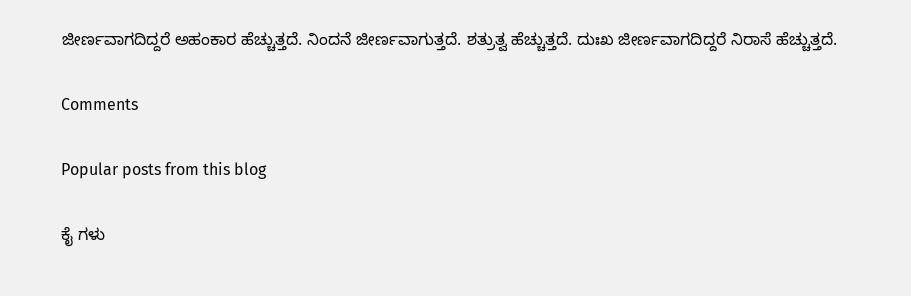ಜೀರ್ಣವಾಗದಿದ್ದರೆ ಅಹಂಕಾರ ಹೆಚ್ಚುತ್ತದೆ. ನಿಂದನೆ ಜೀರ್ಣವಾಗುತ್ತದೆ. ಶತ್ರುತ್ವ ಹೆಚ್ಚುತ್ತದೆ. ದುಃಖ ಜೀರ್ಣವಾಗದಿದ್ದರೆ ನಿರಾಸೆ ಹೆಚ್ಚುತ್ತದೆ.

Comments

Popular posts from this blog

ಕೈ ಗಳು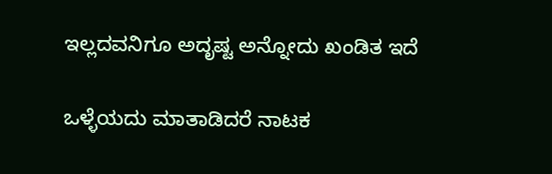ಇಲ್ಲದವನಿಗೂ ಅದೃಷ್ಟ ಅನ್ನೋದು ಖಂಡಿತ ಇದೆ

ಒಳ್ಳೆಯದು ಮಾತಾಡಿದರೆ ನಾಟಕ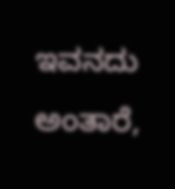ಇವನದು ಅಂತಾರೆ,